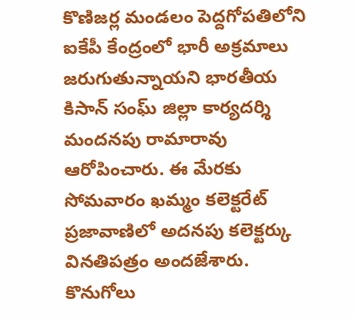కొణిజర్ల మండలం పెద్దగోపతిలోని ఐకేపీ కేంద్రంలో భారీ అక్రమాలు జరుగుతున్నాయని భారతీయ కిసాన్ సంఘ్ జిల్లా కార్యదర్శి మందనపు రామారావు ఆరోపించారు. ఈ మేరకు సోమవారం ఖమ్మం కలెక్టరేట్ ప్రజావాణిలో అదనపు కలెక్టర్కు వినతిపత్రం అందజేశారు. కొనుగోలు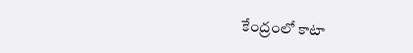కేంద్రంలో కాటా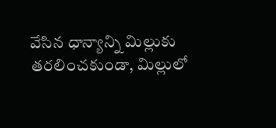వేసిన ధాన్యాన్ని మిల్లుకు తరలించకుండా, మిల్లులో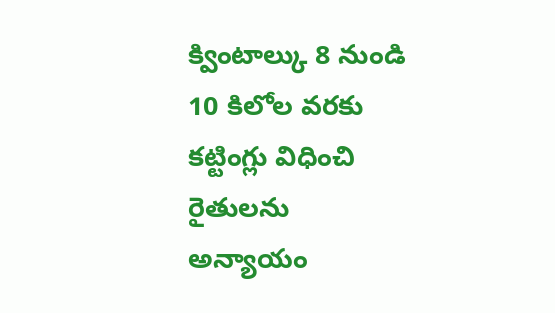క్వింటాల్కు 8 నుండి 10 కిలోల వరకు కట్టింగ్లు విధించి రైతులను అన్యాయం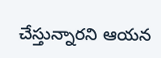చేస్తున్నారని ఆయన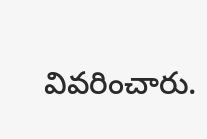వివరించారు.